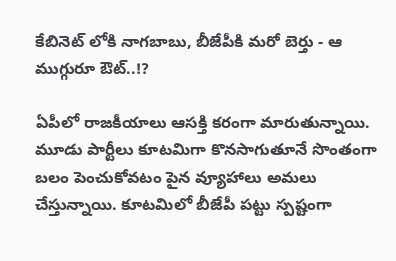కేబినెట్ లోకి నాగబాబు, బీజేపీకి మరో బెర్తు - ఆ ముగ్గురూ ఔట్..!?

ఏపీలో రాజకీయాలు ఆసక్తి కరంగా మారుతున్నాయి. మూడు పార్టీలు కూటమిగా కొనసాగుతూనే సొంతంగా బలం పెంచుకోవటం పైన వ్యూహాలు అమలు చేస్తున్నాయి. కూటమిలో బీజేపీ పట్టు స్పష్టంగా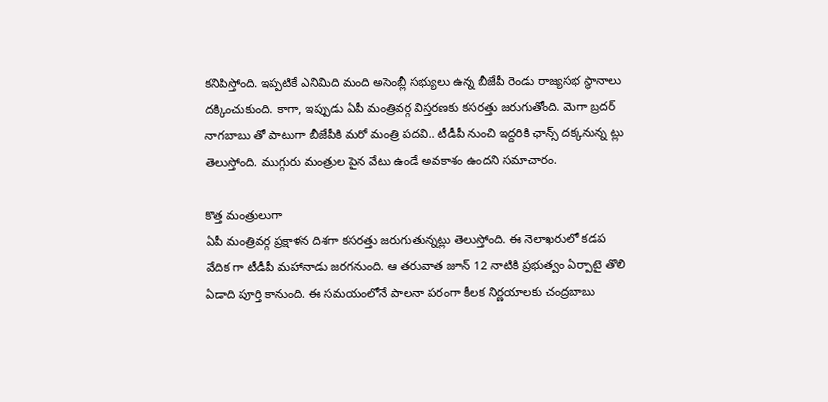కనిపిస్తోంది. ఇప్పటికే ఎనిమిది మంది అసెంబ్లీ సభ్యులు ఉన్న బీజేపీ రెండు రాజ్యసభ స్థానాలు దక్కించుకుంది. కాగా, ఇప్పుడు ఏపీ మంత్రివర్గ విస్తరణకు కసరత్తు జరుగుతోంది. మెగా బ్రదర్ నాగబాబు తో పాటుగా బీజేపీకి మరో మంత్రి పదవి.. టీడీపీ నుంచి ఇద్దరికి ఛాన్స్ దక్కనున్న ట్లు తెలుస్తోంది. ముగ్గురు మంత్రుల పైన వేటు ఉండే అవకాశం ఉందని సమాచారం.

కొత్త మంత్రులుగా
ఏపీ మంత్రివర్గ ప్రక్షాళన దిశగా కసరత్తు జరుగుతున్నట్లు తెలుస్తోంది. ఈ నెలాఖరులో కడప వేదిక గా టీడీపీ మహానాడు జరగనుంది. ఆ తరువాత జూన్ 12 నాటికి ప్రభుత్వం ఏర్పాటై తొలి ఏడాది పూర్తి కానుంది. ఈ సమయంలోనే పాలనా పరంగా కీలక నిర్ణయాలకు చంద్రబాబు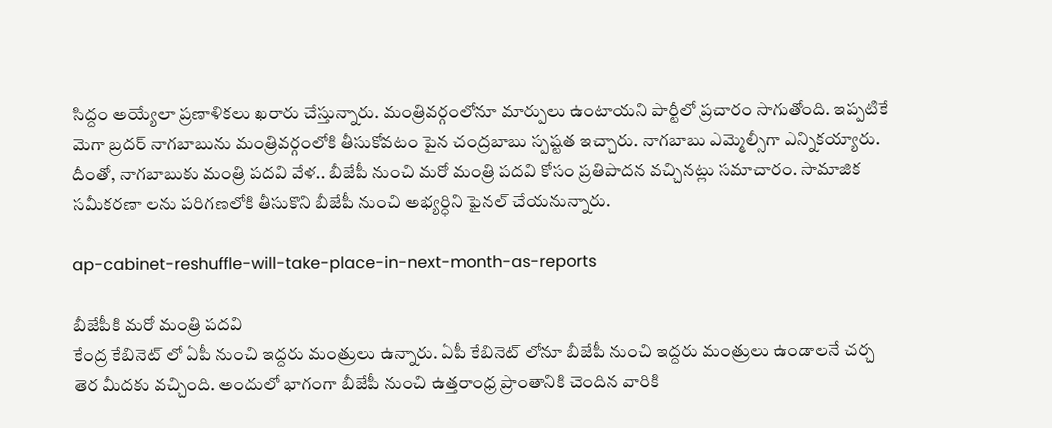సిద్దం అయ్యేలా ప్రణాళికలు ఖరారు చేస్తున్నారు. మంత్రివర్గంలోనూ మార్పులు ఉంటాయని పార్టీలో ప్రచారం సాగుతోంది. ఇప్పటికే మెగా బ్రదర్ నాగబాబును మంత్రివర్గంలోకి తీసుకోవటం పైన చంద్రబాబు స్పష్టత ఇచ్చారు. నాగబాబు ఎమ్మెల్సీగా ఎన్నికయ్యారు. దీంతో, నాగబాబుకు మంత్రి పదవి వేళ.. బీజేపీ నుంచి మరో మంత్రి పదవి కోసం ప్రతిపాదన వచ్చినట్లు సమాచారం. సామాజిక సమీకరణా లను పరిగణలోకి తీసుకొని బీజేపీ నుంచి అభ్యర్ధిని ఫైనల్ చేయనున్నారు.

ap-cabinet-reshuffle-will-take-place-in-next-month-as-reports

బీజేపీకి మరో మంత్రి పదవి
కేంద్ర కేబినెట్ లో ఏపీ నుంచి ఇద్దరు మంత్రులు ఉన్నారు. ఏపీ కేబినెట్ లోనూ బీజేపీ నుంచి ఇద్దరు మంత్రులు ఉండాలనే చర్చ తెర మీదకు వచ్చింది. అందులో భాగంగా బీజేపీ నుంచి ఉత్తరాంధ్ర ప్రాంతానికి చెందిన వారికి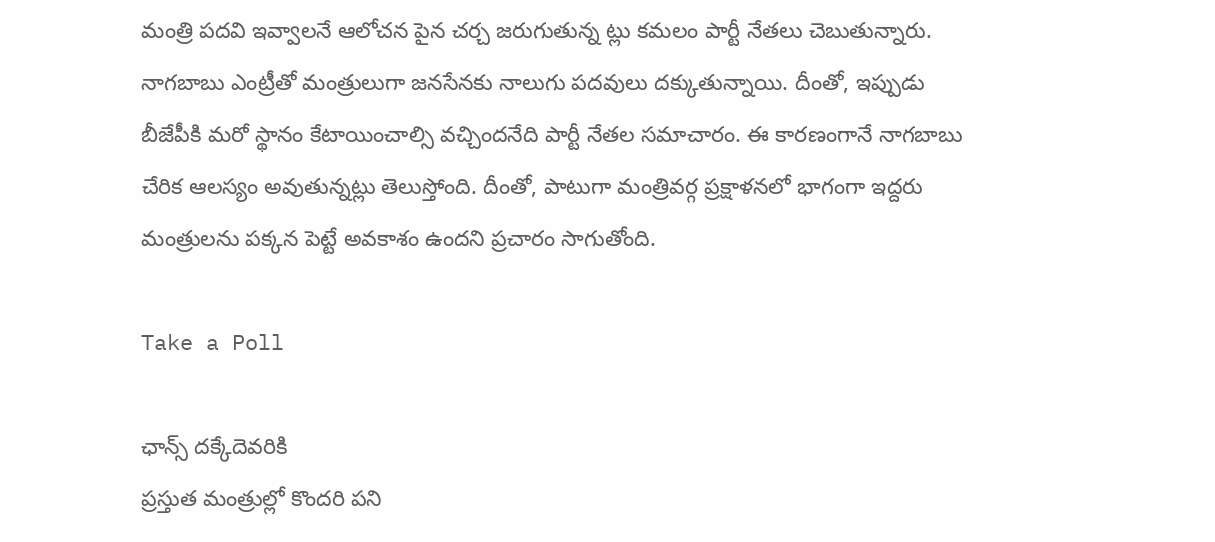మంత్రి పదవి ఇవ్వాలనే ఆలోచన పైన చర్చ జరుగుతున్న ట్లు కమలం పార్టీ నేతలు చెబుతున్నారు. నాగబాబు ఎంట్రీతో మంత్రులుగా జనసేనకు నాలుగు పదవులు దక్కుతున్నాయి. దీంతో, ఇప్పుడు బీజేపీకి మరో స్థానం కేటాయించాల్సి వచ్చిందనేది పార్టీ నేతల సమాచారం. ఈ కారణంగానే నాగబాబు చేరిక ఆలస్యం అవుతున్నట్లు తెలుస్తోంది. దీంతో, పాటుగా మంత్రివర్గ ప్రక్షాళనలో భాగంగా ఇద్దరు మంత్రులను పక్కన పెట్టే అవకాశం ఉందని ప్రచారం సాగుతోంది.

Take a Poll

ఛాన్స్ దక్కేదెవరికి
ప్రస్తుత మంత్రుల్లో కొందరి పని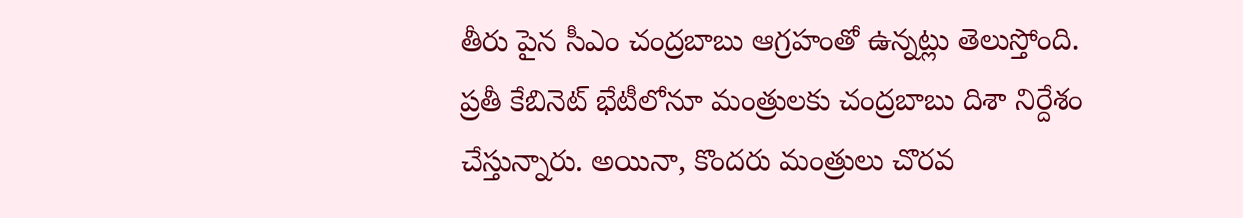తీరు పైన సీఎం చంద్రబాబు ఆగ్రహంతో ఉన్నట్లు తెలుస్తోంది. ప్రతీ కేబినెట్ భేటీలోనూ మంత్రులకు చంద్రబాబు దిశా నిర్దేశం చేస్తున్నారు. అయినా, కొందరు మంత్రులు చొరవ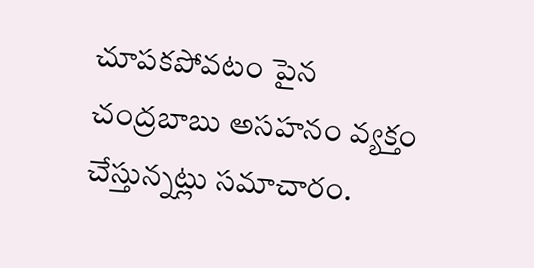చూపకపోవటం పైన చంద్రబాబు అసహనం వ్యక్తం చేస్తున్నట్లు సమాచారం.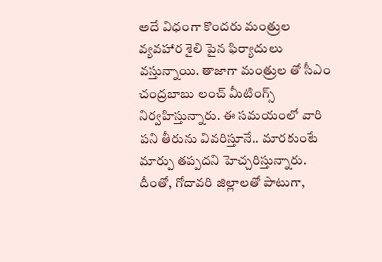అదే విధంగా కొందరు మంత్రుల వ్యవహార శైలి పైన ఫిర్యాదులు వస్తున్నాయి. తాజాగా మంత్రుల తో సీఎం చంద్రబాబు లంచ్ మీటింగ్స్ నిర్వహిస్తున్నారు. ఈ సమయంలో వారి పని తీరును వివరిస్తూనే.. మారకుంటే మార్పు తప్పదని హెచ్చరిస్తున్నారు. దీంతో, గోదావరి జిల్లాలతో పాటుగా,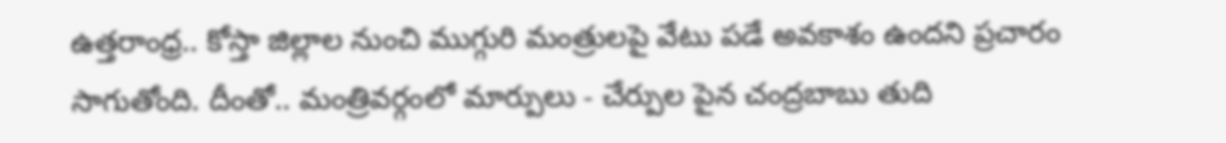ఉత్తరాంధ్ర.. కోస్తా జిల్లాల నుంచి ముగ్గురి మంత్రులపై వేటు పడే అవకాశం ఉందని ప్రచారం సాగుతోంది. దీంతో.. మంత్రివర్గంలో మార్పులు - చేర్పుల పైన చంద్రబాబు తుది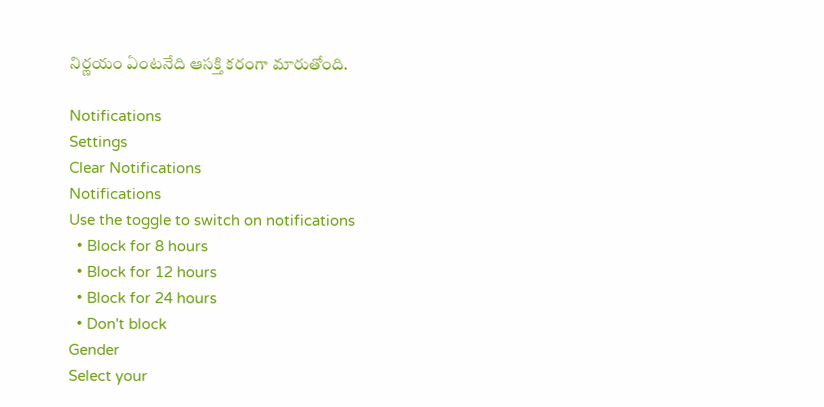నిర్ణయం ఏంటనేది ఆసక్తి కరంగా మారుతోంది.

Notifications
Settings
Clear Notifications
Notifications
Use the toggle to switch on notifications
  • Block for 8 hours
  • Block for 12 hours
  • Block for 24 hours
  • Don't block
Gender
Select your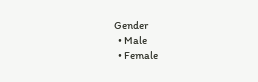Gender
  • Male
  • Female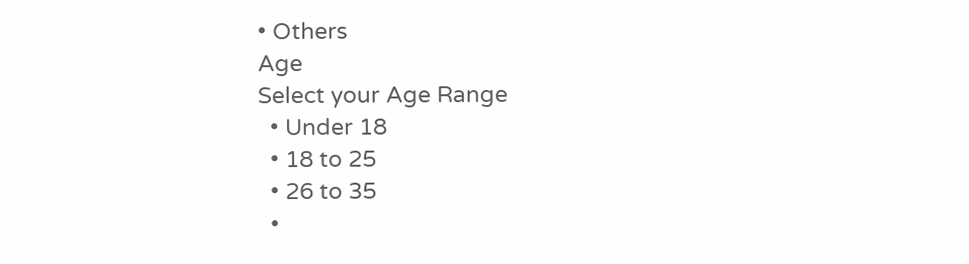• Others
Age
Select your Age Range
  • Under 18
  • 18 to 25
  • 26 to 35
  •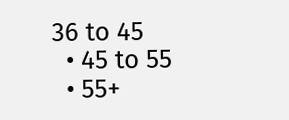36 to 45
  • 45 to 55
  • 55+